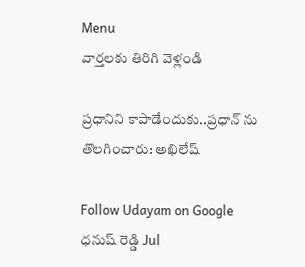Menu
వార్తలకు తిరిగి వెళ్లండి

ప్రధానిని కాపాడేందుకు..ప్రధాన్ ను తొలగించారు: అఖిలేష్

Follow Udayam on Google
ధనుష్ రెడ్డి Jul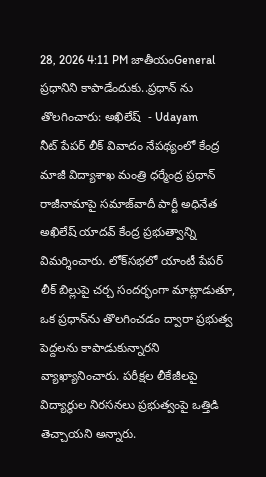28, 2026 4:11 PM జాతీయంGeneral
ప్రధానిని కాపాడేందుకు..ప్రధాన్ ను తొలగించారు: అఖిలేష్  - Udayam
నీట్ పేపర్ లీక్ వివాదం నేపథ్యంలో కేంద్ర మాజీ విద్యాశాఖ మంత్రి ధర్మేంద్ర ప్రధాన్ రాజీనామాపై సమాజ్‌వాదీ పార్టీ అధినేత అఖిలేష్ యాదవ్ కేంద్ర ప్రభుత్వాన్ని విమర్శించారు. లోక్‌సభలో యాంటీ పేపర్ లీక్ బిల్లుపై చర్చ సందర్భంగా మాట్లాడుతూ, ఒక ప్రధాన్‌ను తొలగించడం ద్వారా ప్రభుత్వ పెద్దలను కాపాడుకున్నారని వ్యాఖ్యానించారు. పరీక్షల లీకేజీలపై విద్యార్థుల నిరసనలు ప్రభుత్వంపై ఒత్తిడి తెచ్చాయని అన్నారు.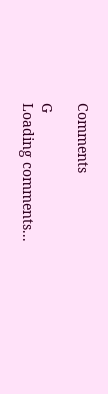Comments

G
Loading comments...